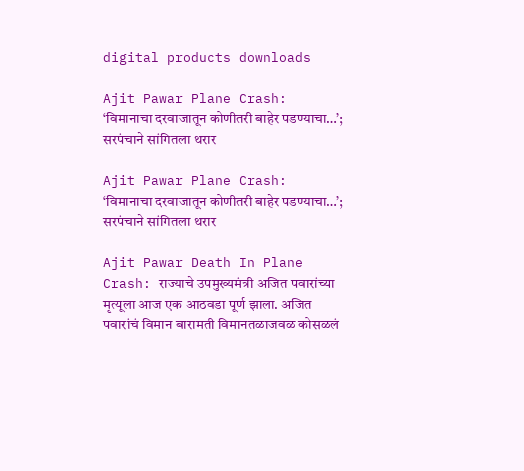digital products downloads

Ajit Pawar Plane Crash: ‘विमानाचा दरवाजातून कोणीतरी बाहेर पडण्याचा…’; सरपंचाने सांगितला थरार

Ajit Pawar Plane Crash: ‘विमानाचा दरवाजातून कोणीतरी बाहेर पडण्याचा…’; सरपंचाने सांगितला थरार

Ajit Pawar Death In Plane Crash: राज्याचे उपमुख्यमंत्री अजित पवारांच्या मृत्यूला आज एक आठवडा पूर्ण झाला. अजित पवारांचं विमान बारामती विमानतळाजवळ कोसळलं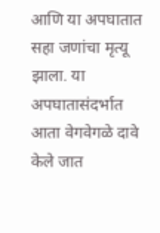आणि या अपघातात सहा जणांचा मृत्यू झाला. या अपघातासंदर्भात आता वेगवेगळे दावे केले जात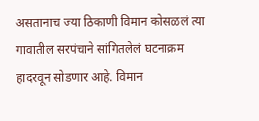असतानाच ज्या ठिकाणी विमान कोसळलं त्या गावातील सरपंचाने सांगितलेलं घटनाक्रम हादरवून सोडणार आहे. विमान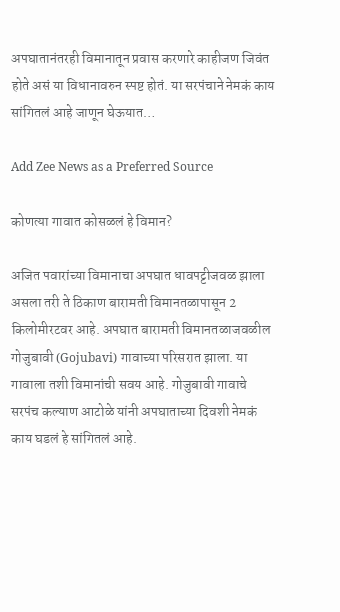अपघातानंतरही विमानातून प्रवास करणारे काहीजण जिवंत होते असं या विधानावरुन स्पष्ट होतं. या सरपंचाने नेमकं काय सांगितलं आहे जाणून घेऊयात…

Add Zee News as a Preferred Source

कोणत्या गावात कोसळलं हे विमान?

अजित पवारांच्या विमानाचा अपघात धावपट्टीजवळ झाला असला तरी ते ठिकाण बारामती विमानतळापासून 2 किलोमीरटवर आहे. अपघात बारामती विमानतळाजवळील गोजुबावी (Gojubavi) गावाच्या परिसरात झाला. या गावाला तशी विमानांची सवय आहे. गोजुबावी गावाचे सरपंच कल्याण आटोळे यांनी अपघाताच्या दिवशी नेमकं काय घडलं हे सांगितलं आहे.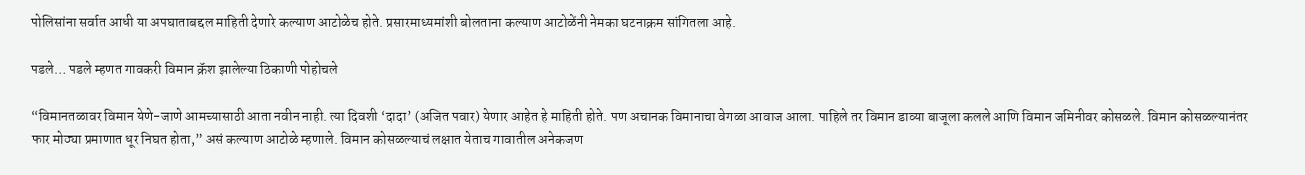पोलिसांना सर्वात आधी या अपघाताबद्दल माहिती देणारे कल्याण आटोळेच होते. प्रसारमाध्यमांशी बोलताना कल्याण आटोळेंनी नेमका घटनाक्रम सांगितला आहे.

पडले… पडले म्हणत गावकरी विमान क्रॅश झालेल्या ठिकाणी पोहोचले

“विमानतळावर विमान येणे-जाणे आमच्यासाठी आता नवीन नाही. त्या दिवशी ‘दादा’ (अजित पवार) येणार आहेत हे माहिती होते. पण अचानक विमानाचा वेगळा आवाज आला. पाहिले तर विमान डाव्या बाजूला कलले आणि विमान जमिनीवर कोसळले. विमान कोसळल्यानंतर फार मोठ्या प्रमाणात धूर निघत होता,” असं कल्याण आटोळे म्हणाले. विमान कोसळल्याचं लक्षात येताच गावातील अनेकजण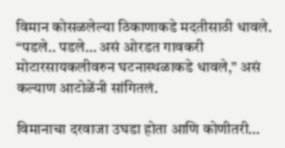विमान कोसळलेल्या ठिकाणाकडे मदतीसाठी धावले. “पडले.. पडले… असं ओरडत गावकरी मोटारसायकलीवरुन घटनास्थळाकडे धावले,” असं कल्याण आटोळेंनी सांगितलं.

विमानाचा दरवाजा उघडा होता आणि कोणीतरी…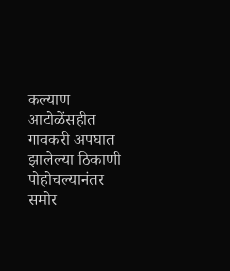कल्याण आटोळेंसहीत गावकरी अपघात झालेल्या ठिकाणी पोहोचल्यानंतर समोर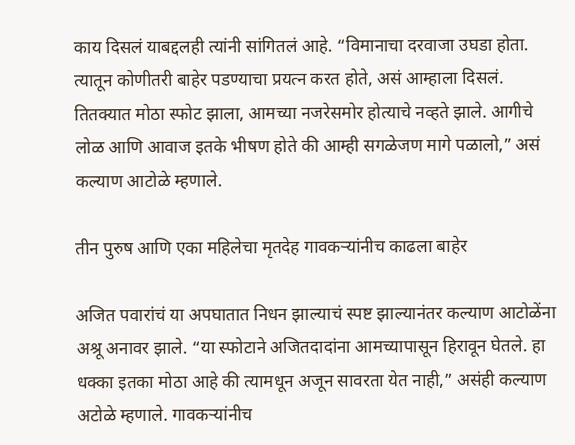काय दिसलं याबद्दलही त्यांनी सांगितलं आहे. “विमानाचा दरवाजा उघडा होता. त्यातून कोणीतरी बाहेर पडण्याचा प्रयत्न करत होते, असं आम्हाला दिसलं. तितक्यात मोठा स्फोट झाला, आमच्या नजरेसमोर होत्याचे नव्हते झाले. आगीचे लोळ आणि आवाज इतके भीषण होते की आम्ही सगळेजण मागे पळालो,” असं कल्याण आटोळे म्हणाले.

तीन पुरुष आणि एका महिलेचा मृतदेह गावकऱ्यांनीच काढला बाहेर

अजित पवारांचं या अपघातात निधन झाल्याचं स्पष्ट झाल्यानंतर कल्याण आटोळेंना अश्रू अनावर झाले. “या स्फोटाने अजितदादांना आमच्यापासून हिरावून घेतले. हा धक्का इतका मोठा आहे की त्यामधून अजून सावरता येत नाही,” असंही कल्याण अटोळे म्हणाले. गावकऱ्यांनीच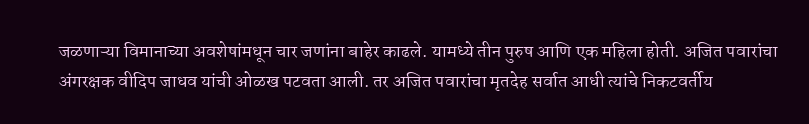जळणाऱ्या विमानाच्या अवशेषांमधून चार जणांना बाहेर काढले. यामध्ये तीन पुरुष आणि एक महिला होती. अजित पवारांचा अंगरक्षक वीदिप जाधव यांची ओळख पटवता आली. तर अजित पवारांचा मृतदेह सर्वात आधी त्यांचे निकटवर्तीय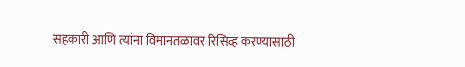सहकारी आणि त्यांना विमानतळावर रिसिव्ह करण्यासाठी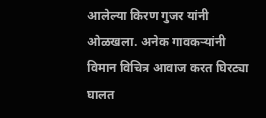आलेल्या किरण गुजर यांनी ओळखला. अनेक गावकऱ्यांनी विमान विचित्र आवाज करत घिरट्या घालत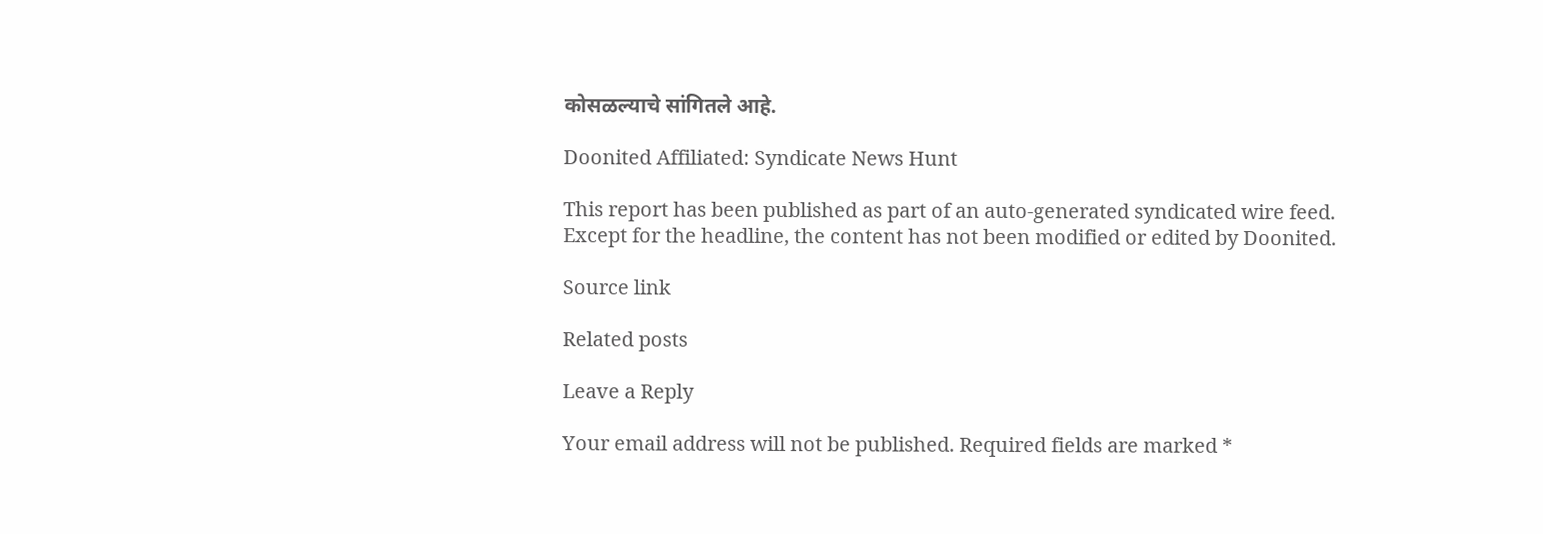कोसळल्याचे सांगितले आहे.

Doonited Affiliated: Syndicate News Hunt

This report has been published as part of an auto-generated syndicated wire feed. Except for the headline, the content has not been modified or edited by Doonited.

Source link

Related posts

Leave a Reply

Your email address will not be published. Required fields are marked *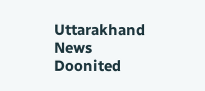Uttarakhand News Doonited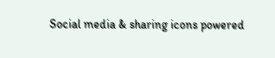Social media & sharing icons powered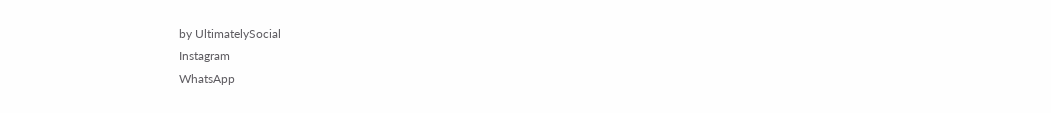by UltimatelySocial
Instagram
WhatsApp